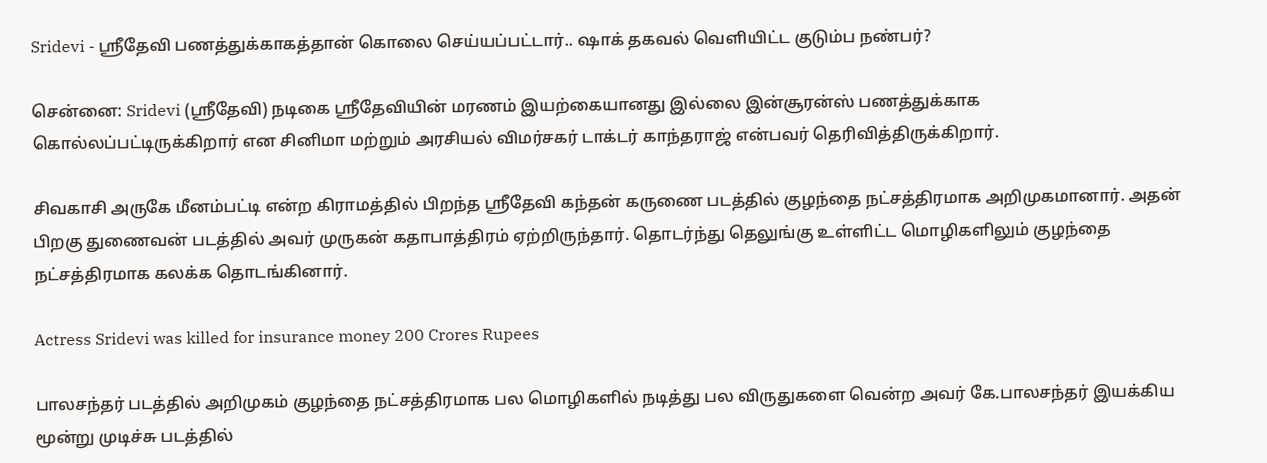Sridevi - ஸ்ரீதேவி பணத்துக்காகத்தான் கொலை செய்யப்பட்டார்.. ஷாக் தகவல் வெளியிட்ட குடும்ப நண்பர்?

சென்னை: Sridevi (ஸ்ரீதேவி) நடிகை ஸ்ரீதேவியின் மரணம் இயற்கையானது இல்லை இன்சூரன்ஸ் பணத்துக்காக கொல்லப்பட்டிருக்கிறார் என சினிமா மற்றும் அரசியல் விமர்சகர் டாக்டர் காந்தராஜ் என்பவர் தெரிவித்திருக்கிறார்.

சிவகாசி அருகே மீனம்பட்டி என்ற கிராமத்தில் பிறந்த ஸ்ரீதேவி கந்தன் கருணை படத்தில் குழந்தை நட்சத்திரமாக அறிமுகமானார். அதன் பிறகு துணைவன் படத்தில் அவர் முருகன் கதாபாத்திரம் ஏற்றிருந்தார். தொடர்ந்து தெலுங்கு உள்ளிட்ட மொழிகளிலும் குழந்தை நட்சத்திரமாக கலக்க தொடங்கினார்.

Actress Sridevi was killed for insurance money 200 Crores Rupees

பாலசந்தர் படத்தில் அறிமுகம் குழந்தை நட்சத்திரமாக பல மொழிகளில் நடித்து பல விருதுகளை வென்ற அவர் கே.பாலசந்தர் இயக்கிய மூன்று முடிச்சு படத்தில்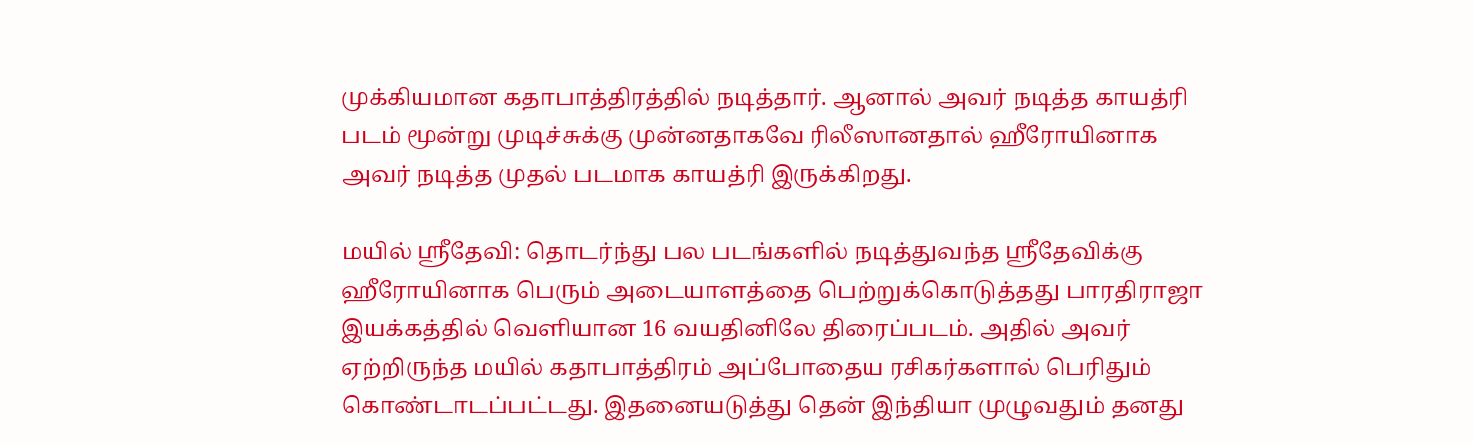முக்கியமான கதாபாத்திரத்தில் நடித்தார். ஆனால் அவர் நடித்த காயத்ரி படம் மூன்று முடிச்சுக்கு முன்னதாகவே ரிலீஸானதால் ஹீரோயினாக அவர் நடித்த முதல் படமாக காயத்ரி இருக்கிறது.

மயில் ஸ்ரீதேவி: தொடர்ந்து பல படங்களில் நடித்துவந்த ஸ்ரீதேவிக்கு ஹீரோயினாக பெரும் அடையாளத்தை பெற்றுக்கொடுத்தது பாரதிராஜா இயக்கத்தில் வெளியான 16 வயதினிலே திரைப்படம். அதில் அவர் ஏற்றிருந்த மயில் கதாபாத்திரம் அப்போதைய ரசிகர்களால் பெரிதும் கொண்டாடப்பட்டது. இதனையடுத்து தென் இந்தியா முழுவதும் தனது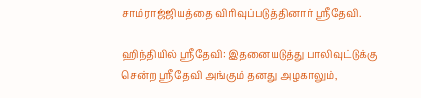சாம்ராஜ்ஜியத்தை விரிவுப்படுத்தினார் ஸ்ரீதேவி.

ஹிந்தியில் ஸ்ரீதேவி: இதனையடுத்து பாலிவுட்டுக்கு சென்ற ஸ்ரீதேவி அங்கும் தனது அழகாலும்,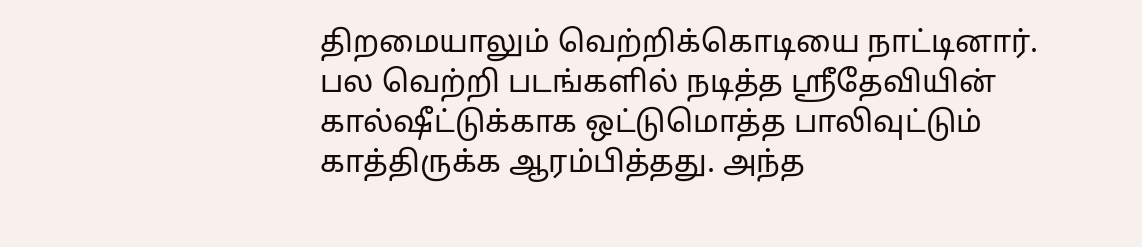திறமையாலும் வெற்றிக்கொடியை நாட்டினார். பல வெற்றி படங்களில் நடித்த ஸ்ரீதேவியின் கால்ஷீட்டுக்காக ஒட்டுமொத்த பாலிவுட்டும் காத்திருக்க ஆரம்பித்தது. அந்த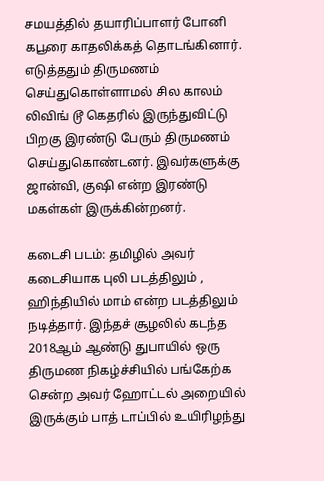சமயத்தில் தயாரிப்பாளர் போனி கபூரை காதலிக்கத் தொடங்கினார். எடுத்ததும் திருமணம் செய்துகொள்ளாமல் சில காலம் லிவிங் டூ கெதரில் இருந்துவிட்டு பிறகு இரண்டு பேரும் திருமணம் செய்துகொண்டனர். இவர்களுக்கு ஜான்வி, குஷி என்ற இரண்டு மகள்கள் இருக்கின்றனர்.

கடைசி படம்: தமிழில் அவர் கடைசியாக புலி படத்திலும் , ஹிந்தியில் மாம் என்ற படத்திலும் நடித்தார். இந்தச் சூழலில் கடந்த 2018ஆம் ஆண்டு துபாயில் ஒரு திருமண நிகழ்ச்சியில் பங்கேற்க சென்ற அவர் ஹோட்டல் அறையில் இருக்கும் பாத் டாப்பில் உயிரிழந்து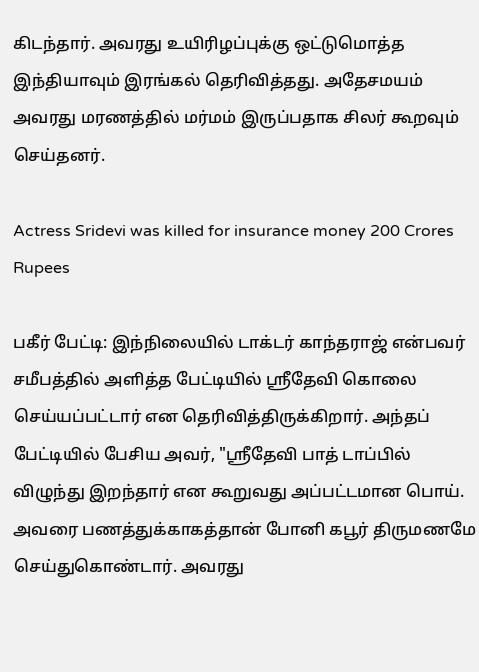கிடந்தார். அவரது உயிரிழப்புக்கு ஒட்டுமொத்த இந்தியாவும் இரங்கல் தெரிவித்தது. அதேசமயம் அவரது மரணத்தில் மர்மம் இருப்பதாக சிலர் கூறவும் செய்தனர்.

Actress Sridevi was killed for insurance money 200 Crores Rupees

பகீர் பேட்டி: இந்நிலையில் டாக்டர் காந்தராஜ் என்பவர் சமீபத்தில் அளித்த பேட்டியில் ஸ்ரீதேவி கொலை செய்யப்பட்டார் என தெரிவித்திருக்கிறார். அந்தப் பேட்டியில் பேசிய அவர், "ஸ்ரீதேவி பாத் டாப்பில் விழுந்து இறந்தார் என கூறுவது அப்பட்டமான பொய். அவரை பணத்துக்காகத்தான் போனி கபூர் திருமணமே செய்துகொண்டார். அவரது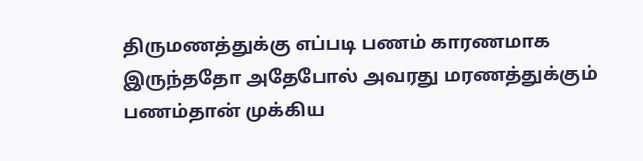திருமணத்துக்கு எப்படி பணம் காரணமாக இருந்ததோ அதேபோல் அவரது மரணத்துக்கும் பணம்தான் முக்கிய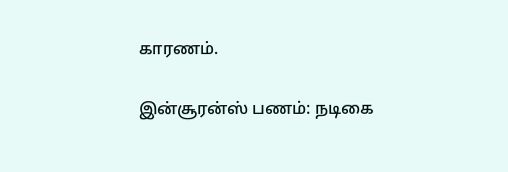காரணம்.

இன்சூரன்ஸ் பணம்: நடிகை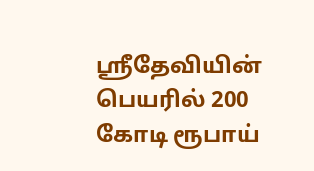ஸ்ரீதேவியின் பெயரில் 200 கோடி ரூபாய்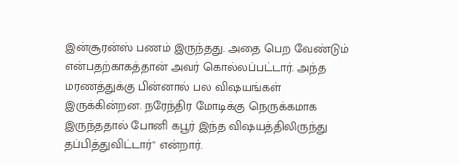இன்சூரன்ஸ் பணம் இருந்தது. அதை பெற வேண்டும் என்பதற்காகத்தான் அவர் கொல்லப்பட்டார். அந்த மரணத்துக்கு பின்னால் பல விஷயங்கள் இருக்கின்றன. நரேந்திர மோடிக்கு நெருக்கமாக இருந்ததால் போனி கபூர் இந்த விஷயத்திலிருந்து தப்பித்துவிட்டார்" என்றார்.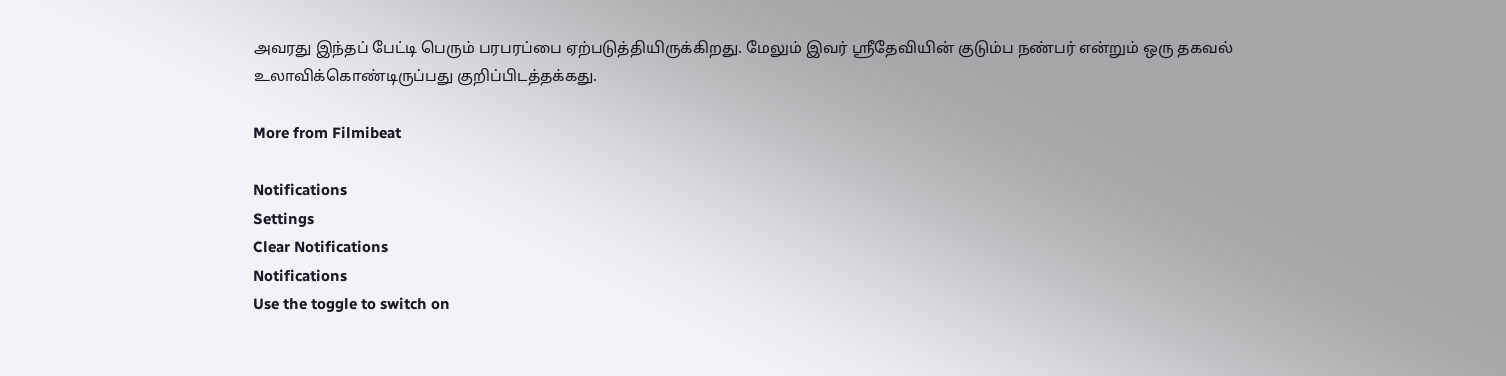அவரது இந்தப் பேட்டி பெரும் பரபரப்பை ஏற்படுத்தியிருக்கிறது. மேலும் இவர் ஸ்ரீதேவியின் குடும்ப நண்பர் என்றும் ஒரு தகவல் உலாவிக்கொண்டிருப்பது குறிப்பிடத்தக்கது.

More from Filmibeat

Notifications
Settings
Clear Notifications
Notifications
Use the toggle to switch on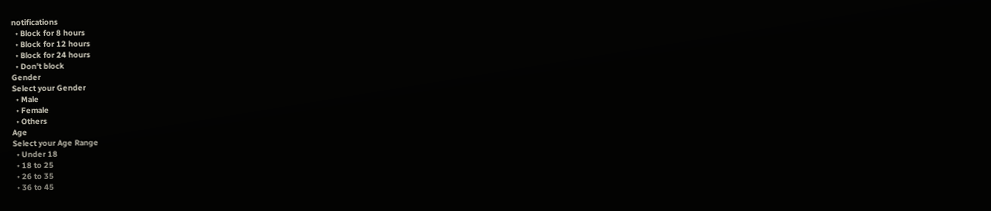notifications
  • Block for 8 hours
  • Block for 12 hours
  • Block for 24 hours
  • Don't block
Gender
Select your Gender
  • Male
  • Female
  • Others
Age
Select your Age Range
  • Under 18
  • 18 to 25
  • 26 to 35
  • 36 to 45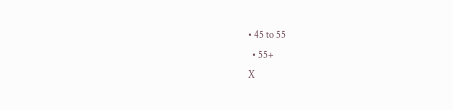• 45 to 55
  • 55+
X